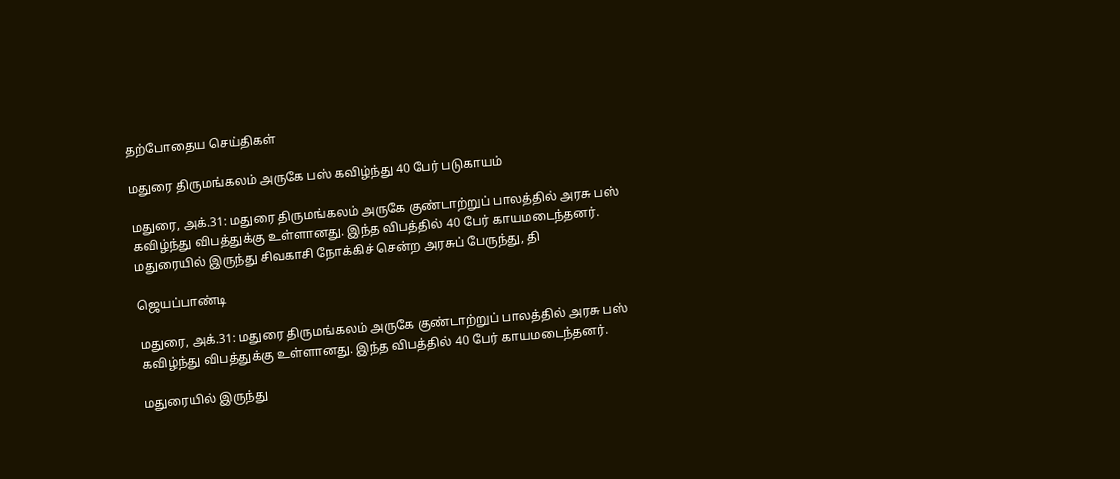தற்போதைய செய்திகள்

மதுரை திருமங்கலம் அருகே பஸ் கவிழ்ந்து 40 பேர் படுகாயம்

மதுரை, அக்.31: மதுரை திருமங்கலம் அருகே குண்டாற்றுப் பாலத்தில் அரசு பஸ் கவிழ்ந்து விபத்துக்கு உள்ளானது. இந்த விபத்தில் 40 பேர் காயமடைந்தனர். மதுரையில் இருந்து சிவகாசி நோக்கிச் சென்ற அரசுப் பேருந்து, தி

ஜெயப்பாண்டி

மதுரை, அக்.31: மதுரை திருமங்கலம் அருகே குண்டாற்றுப் பாலத்தில் அரசு பஸ் கவிழ்ந்து விபத்துக்கு உள்ளானது. இந்த விபத்தில் 40 பேர் காயமடைந்தனர்.

மதுரையில் இருந்து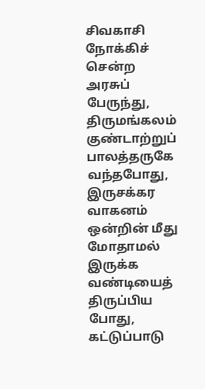சிவகாசி நோக்கிச் சென்ற அரசுப் பேருந்து, திருமங்கலம் குண்டாற்றுப் பாலத்தருகே வந்தபோது, இருசக்கர வாகனம் ஒன்றின் மீது மோதாமல் இருக்க வண்டியைத் திருப்பிய போது, கட்டுப்பாடு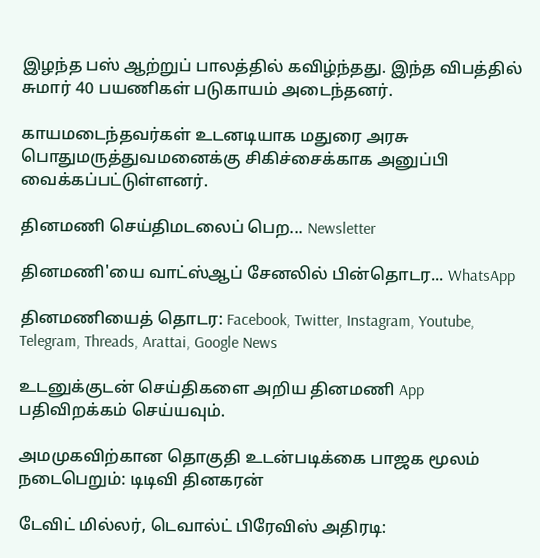இழந்த பஸ் ஆற்றுப் பாலத்தில் கவிழ்ந்தது. இந்த விபத்தில் சுமார் 40 பயணிகள் படுகாயம் அடைந்தனர்.

காயமடைந்தவர்கள் உடனடியாக மதுரை அரசு பொதுமருத்துவமனைக்கு சிகிச்சைக்காக அனுப்பி வைக்கப்பட்டுள்ளனர்.

தினமணி செய்திமடலைப் பெற... Newsletter

தினமணி'யை வாட்ஸ்ஆப் சேனலில் பின்தொடர... WhatsApp

தினமணியைத் தொடர: Facebook, Twitter, Instagram, Youtube, Telegram, Threads, Arattai, Google News

உடனுக்குடன் செய்திகளை அறிய தினமணி App பதிவிறக்கம் செய்யவும்.

அமமுகவிற்கான தொகுதி உடன்படிக்கை பாஜக மூலம் நடைபெறும்: டிடிவி தினகரன்

டேவிட் மில்லர், டெவால்ட் பிரேவிஸ் அதிரடி: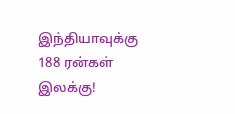இந்தியாவுக்கு 188 ரன்கள் இலக்கு!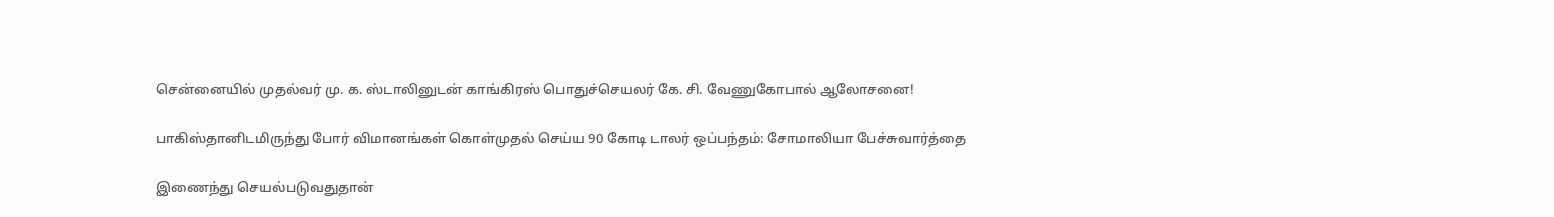சென்னையில் முதல்வர் மு. க. ஸ்டாலினுடன் காங்கிரஸ் பொதுச்செயலர் கே. சி. வேணுகோபால் ஆலோசனை!

பாகிஸ்தானிடமிருந்து போர் விமானங்கள் கொள்முதல் செய்ய 90 கோடி டாலர் ஒப்பந்தம்: சோமாலியா பேச்சுவார்த்தை

இணைந்து செயல்படுவதுதான்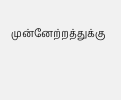முன்னேற்றத்துக்கு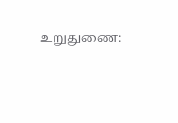உறுதுணை: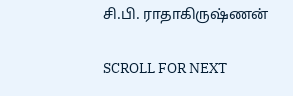சி.பி. ராதாகிருஷ்ணன்

SCROLL FOR NEXT